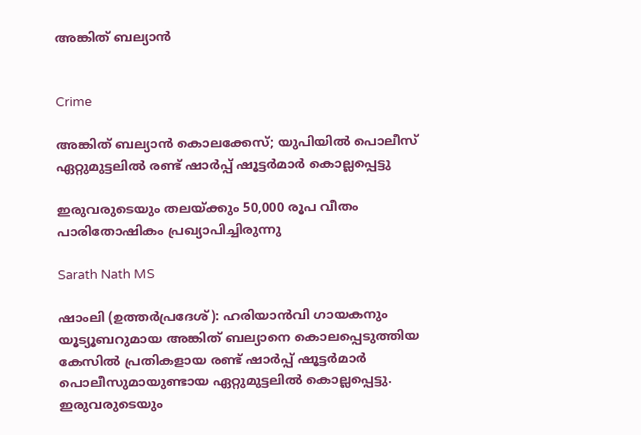അങ്കിത് ബല്യാൻ


Crime

അങ്കിത് ബല്യാൻ കൊലക്കേസ്; യുപിയിൽ പൊലീസ് ഏറ്റുമുട്ടലിൽ രണ്ട് ഷാർപ്പ് ഷൂട്ടർമാർ കൊല്ലപ്പെട്ടു

ഇരുവരുടെയും തലയ്ക്കും 50,000 രൂപ വീതം പാരിതോഷികം പ്രഖ്യാപിച്ചിരുന്നു

Sarath Nath MS

ഷാംലി (ഉത്തർപ്രദേശ്): ഹരിയാൻവി ഗായകനും യൂട്യൂബറുമായ അങ്കിത് ബല്യാനെ കൊലപ്പെടുത്തിയ കേസിൽ പ്രതികളായ രണ്ട് ഷാർപ്പ് ഷൂട്ടർമാർ പൊലീസുമായുണ്ടായ ഏറ്റുമുട്ടലിൽ കൊല്ലപ്പെട്ടു. ഇരുവരുടെയും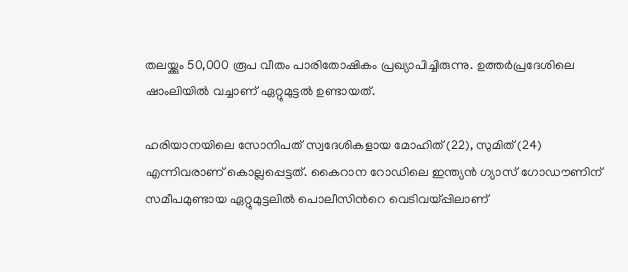തലയ്ക്കും 50,000 രൂപ വീതം പാരിതോഷികം പ്രഖ്യാപിച്ചിരുന്നു. ഉത്തർപ്രദേശിലെ ഷാംലിയിൽ വച്ചാണ് ഏറ്റുമുട്ടൽ ഉണ്ടായത്.

ഹരിയാനയിലെ സോനിപത് സ്വദേശികളായ മോഹിത് (22), സുമിത് (24) എന്നിവരാണ് കൊല്ലപ്പെട്ടത്. കൈറാന റോഡിലെ ഇന്ത്യൻ ഗ്യാസ് ഗോഡൗണിന് സമീപമുണ്ടായ ഏറ്റുമുട്ടലിൽ പൊലീസിന്‍റെ വെടിവയ്പ്പിലാണ്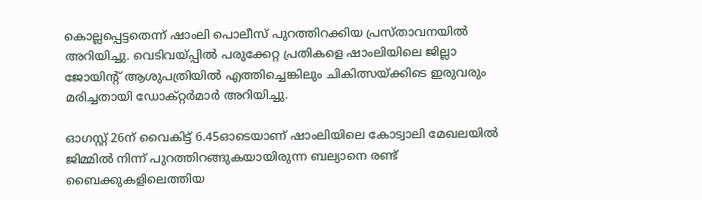കൊല്ലപ്പെട്ടതെന്ന് ഷാംലി പൊലീസ് പുറത്തിറക്കിയ പ്രസ്താവനയിൽ അറിയിച്ചു. വെടിവയ്പ്പിൽ പരുക്കേറ്റ പ്രതികളെ ഷാംലിയിലെ ജില്ലാ ജോയിന്‍റ് ആശുപത്രിയിൽ എത്തിച്ചെങ്കിലും ചികിത്സയ്ക്കിടെ ഇരുവരും മരിച്ചതായി ഡോക്റ്റർമാർ അറിയിച്ചു.

ഓഗസ്റ്റ് 26ന് വൈകിട്ട് 6.45ഓടെയാണ് ഷാംലിയിലെ കോട്വാലി മേഖലയിൽ ജിമ്മിൽ നിന്ന് പുറത്തിറങ്ങുകയായിരുന്ന ബല്യാനെ രണ്ട് ബൈക്കുകളിലെത്തിയ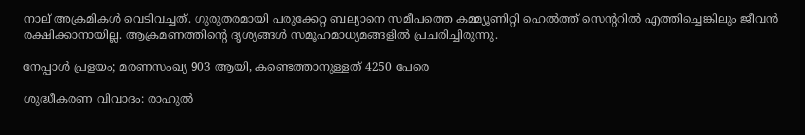നാല് അക്രമികൾ വെടിവച്ചത്. ഗുരുതരമായി പരുക്കേറ്റ ബല്യാനെ സമീപത്തെ കമ്മ്യൂണിറ്റി ഹെൽത്ത് സെന്‍ററിൽ എത്തിച്ചെങ്കിലും ജീവൻ രക്ഷിക്കാനായില്ല. ആക്രമണത്തിന്‍റെ ദൃശ്യങ്ങൾ സമൂഹമാധ്യമങ്ങളിൽ പ്രചരിച്ചിരുന്നു.

നേപ്പാൾ പ്രളയം; മരണസംഖ്യ 903 ആയി, കണ്ടെത്താനുള്ളത് 4250 പേരെ

ശുദ്ധീകരണ വിവാദം: രാഹുൽ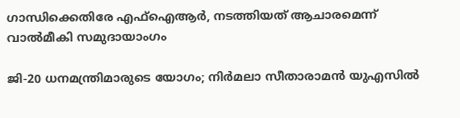ഗാന്ധിക്കെതിരേ എഫ്ഐആർ, നടത്തിയത് ആചാരമെന്ന് വാൽമീകി സമുദായാംഗം

ജി-20 ധനമന്ത്രിമാരുടെ യോഗം; നിർമലാ സീതാരാമൻ യുഎസിൽ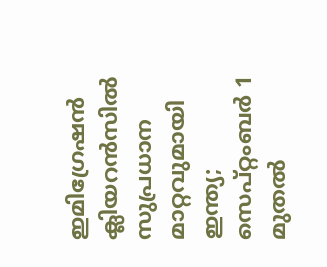ഇമിഗ്രേഷൻ ക്ലിയറൻസിൽ സുപ്രധാന മാറ്റവുമായി ഇന്ത്യ; സെപ്റ്റംബർ 1 മുതൽ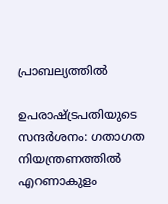പ്രാബല്യത്തിൽ

ഉപരാഷ്ട്രപതിയുടെ സന്ദർശനം: ഗതാഗത നിയന്ത്രണത്തിൽ എറണാകുളം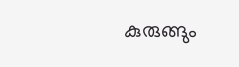കുരുങ്ങും